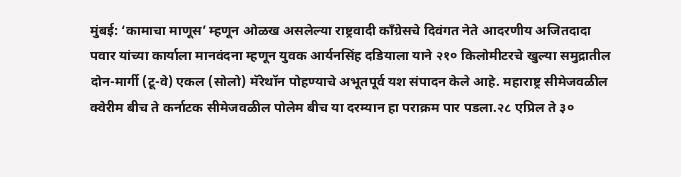मुंबई: ‘कामाचा माणूस’ म्हणून ओळख असलेल्या राष्ट्रवादी काँग्रेसचे दिवंगत नेते आदरणीय अजितदादा पवार यांच्या कार्याला मानवंदना म्हणून युवक आर्यनसिंह दडियाला याने २१० किलोमीटरचे खुल्या समुद्रातील दोन-मार्गी (टू-वे) एकल (सोलो) मॅरेथॉन पोहण्याचे अभूतपूर्व यश संपादन केले आहे. महाराष्ट्र सीमेजवळील क्वेरीम बीच ते कर्नाटक सीमेजवळील पोलेम बीच या दरम्यान हा पराक्रम पार पडला.२८ एप्रिल ते ३०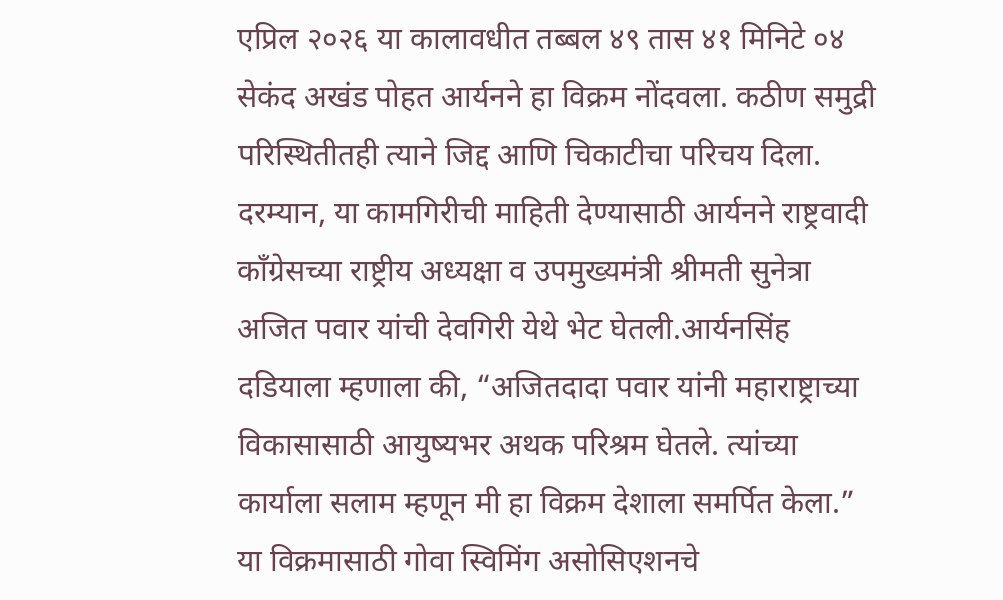एप्रिल २०२६ या कालावधीत तब्बल ४९ तास ४१ मिनिटे ०४ सेकंद अखंड पोहत आर्यनने हा विक्रम नोंदवला. कठीण समुद्री परिस्थितीतही त्याने जिद्द आणि चिकाटीचा परिचय दिला.
दरम्यान, या कामगिरीची माहिती देण्यासाठी आर्यनने राष्ट्रवादी काँग्रेसच्या राष्ट्रीय अध्यक्षा व उपमुख्यमंत्री श्रीमती सुनेत्रा अजित पवार यांची देवगिरी येथे भेट घेतली.आर्यनसिंह दडियाला म्हणाला की, “अजितदादा पवार यांनी महाराष्ट्राच्या विकासासाठी आयुष्यभर अथक परिश्रम घेतले. त्यांच्या कार्याला सलाम म्हणून मी हा विक्रम देशाला समर्पित केला.”
या विक्रमासाठी गोवा स्विमिंग असोसिएशनचे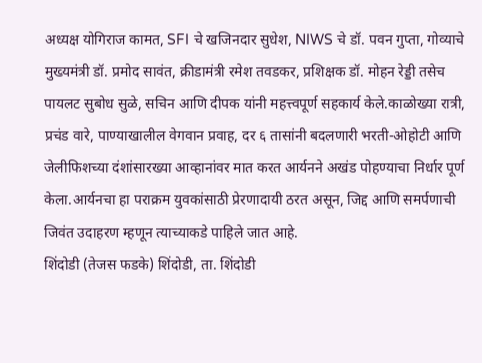अध्यक्ष योगिराज कामत, SFI चे खजिनदार सुधेश, NIWS चे डॉ. पवन गुप्ता, गोव्याचे मुख्यमंत्री डॉ. प्रमोद सावंत, क्रीडामंत्री रमेश तवडकर, प्रशिक्षक डॉ. मोहन रेड्डी तसेच पायलट सुबोध सुळे, सचिन आणि दीपक यांनी महत्त्वपूर्ण सहकार्य केले.काळोख्या रात्री, प्रचंड वारे, पाण्याखालील वेगवान प्रवाह, दर ६ तासांनी बदलणारी भरती-ओहोटी आणि जेलीफिशच्या दंशांसारख्या आव्हानांवर मात करत आर्यनने अखंड पोहण्याचा निर्धार पूर्ण केला.आर्यनचा हा पराक्रम युवकांसाठी प्रेरणादायी ठरत असून, जिद्द आणि समर्पणाची जिवंत उदाहरण म्हणून त्याच्याकडे पाहिले जात आहे.
शिंदोडी (तेजस फडके) शिंदोडी, ता. शिंदोडी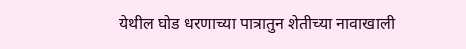येथील घोड धरणाच्या पात्रातुन शेतीच्या नावाखाली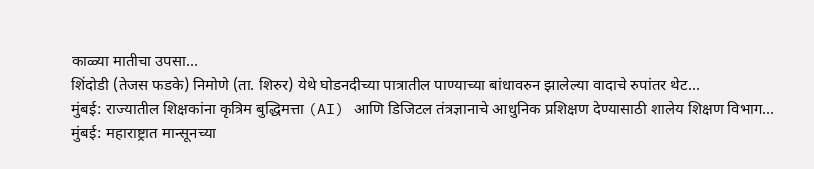काळ्या मातीचा उपसा…
शिंदोडी (तेजस फडके) निमोणे (ता. शिरुर) येथे घोडनदीच्या पात्रातील पाण्याच्या बांधावरुन झालेल्या वादाचे रुपांतर थेट…
मुंबई: राज्यातील शिक्षकांना कृत्रिम बुद्धिमत्ता (AI) आणि डिजिटल तंत्रज्ञानाचे आधुनिक प्रशिक्षण देण्यासाठी शालेय शिक्षण विभाग…
मुंबई: महाराष्ट्रात मान्सूनच्या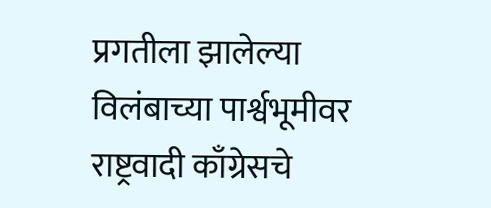प्रगतीला झालेल्या विलंबाच्या पार्श्वभूमीवर राष्ट्रवादी काँग्रेसचे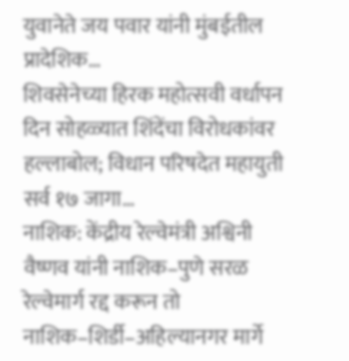युवानेते जय पवार यांनी मुंबईतील प्रादेशिक…
शिवसेनेच्या हिरक महोत्सवी वर्धापन दिन सोहळ्यात शिंदेंचा विरोधकांवर हल्लाबोल; विधान परिषदेत महायुती सर्व १७ जागा…
नाशिक: केंद्रीय रेल्वेमंत्री अश्विनी वैष्णव यांनी नाशिक–पुणे सरळ रेल्वेमार्ग रद्द करून तो नाशिक–शिर्डी–अहिल्यानगर मार्गे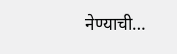नेण्याची…